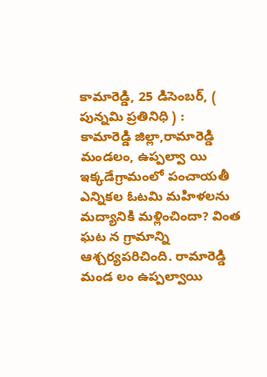కామారెడ్డి, 25 డిసెంబర్, ( పున్నమి ప్రతినిధి ) :
కామారెడ్డి జిల్లా,రామారెడ్డి మండలం, ఉప్పల్వా యి ఇక్కడేగ్రామంలో పంచాయతీ ఎన్నికల ఓటమి మహిళలను మద్యానికి మళ్లించిందా? వింత ఘట న గ్రామాన్ని ఆశ్చర్యపరిచింది. రామారెడ్డి మండ లం ఉప్పల్వాయి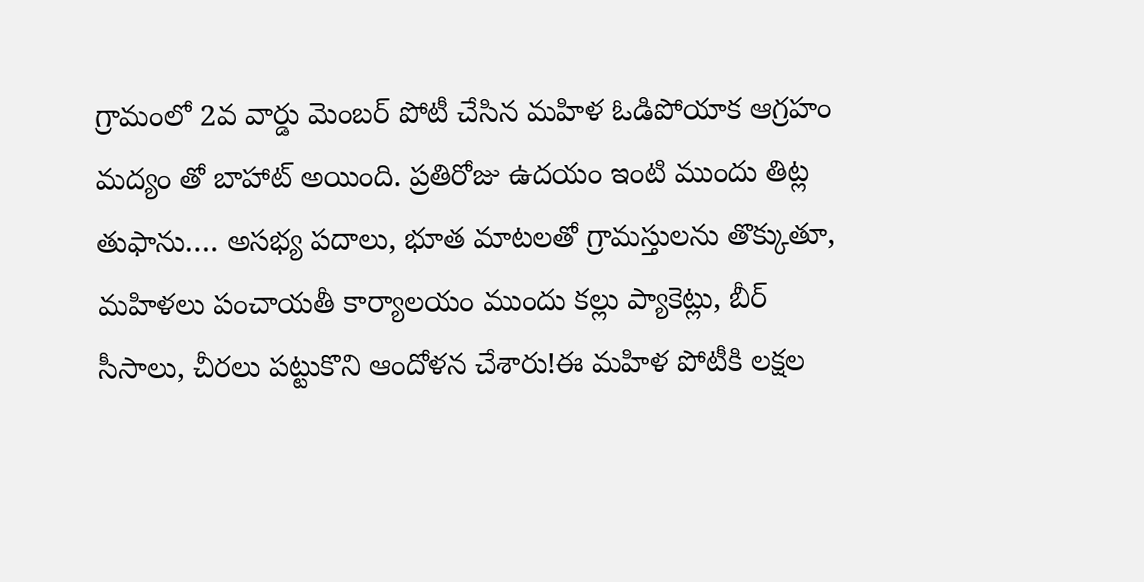గ్రామంలో 2వ వార్డు మెంబర్ పోటీ చేసిన మహిళ ఓడిపోయాక ఆగ్రహం మద్యం తో బాహాట్ అయింది. ప్రతిరోజు ఉదయం ఇంటి ముందు తిట్ల తుఫాను…. అసభ్య పదాలు, భూత మాటలతో గ్రామస్తులను తొక్కుతూ, మహిళలు పంచాయతీ కార్యాలయం ముందు కల్లు ప్యాకెట్లు, బీర్ సీసాలు, చీరలు పట్టుకొని ఆందోళన చేశారు!ఈ మహిళ పోటీకి లక్షల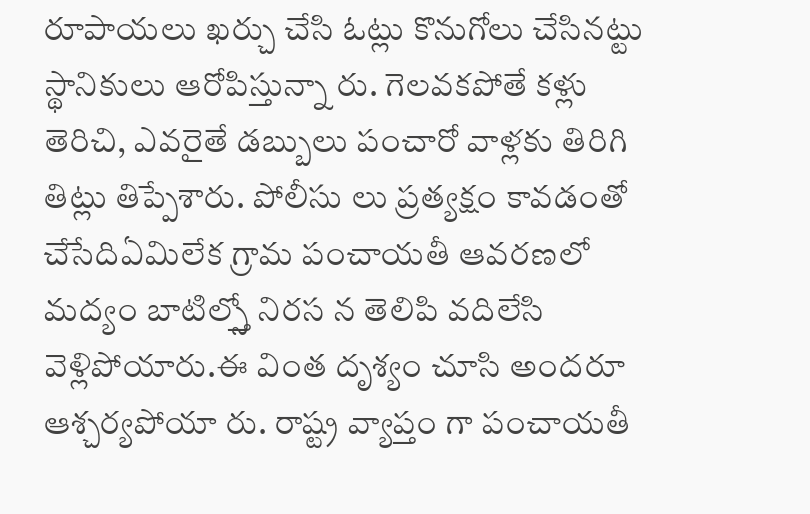రూపాయలు ఖర్చు చేసి ఓట్లు కొనుగోలు చేసినట్టు స్థానికులు ఆరోపిస్తున్నా రు. గెలవకపోతే కళ్లు తెరిచి, ఎవరైతే డబ్బులు పంచారో వాళ్లకు తిరిగి తిట్లు తిప్పేశారు. పోలీసు లు ప్రత్యక్షం కావడంతో చేసేదిఏమిలేక గ్రామ పంచాయతీ ఆవరణలో మద్యం బాటిల్స్తో నిరస న తెలిపి వదిలేసి వెళ్లిపోయారు.ఈ వింత దృశ్యం చూసి అందరూ ఆశ్చర్యపోయా రు. రాష్ట్ర వ్యాప్తం గా పంచాయతీ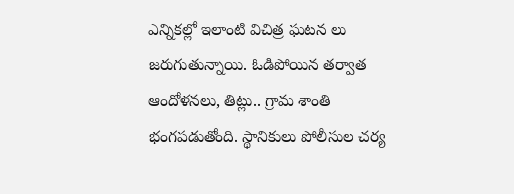ఎన్నికల్లో ఇలాంటి విచిత్ర ఘటన లు జరుగుతున్నాయి. ఓడిపోయిన తర్వాత ఆందోళనలు, తిట్లు.. గ్రామ శాంతి భంగపడుతోంది. స్థానికులు పోలీసుల చర్య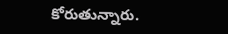కోరుతున్నారు.